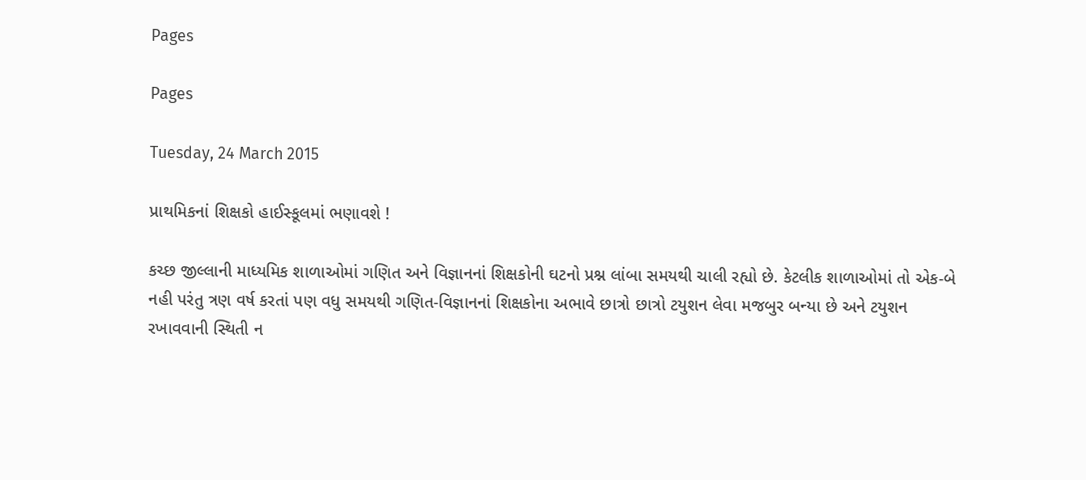Pages

Pages

Tuesday, 24 March 2015

પ્રાથમિકનાં શિક્ષકો હાઈસ્કૂલમાં ભણાવશે !

કચ્છ જીલ્લાની માધ્યમિક શાળાઓમાં ગણિત અને વિજ્ઞાનનાં શિક્ષકોની ઘટનો પ્રશ્ન લાંબા સમયથી ચાલી રહ્યો છે. કેટલીક શાળાઓમાં તો એક-બે નહી પરંતુ ત્રણ વર્ષ કરતાં પણ વધુ સમયથી ગણિત-વિજ્ઞાનનાં શિક્ષકોના અભાવે છાત્રો છાત્રો ટયુશન લેવા મજબુર બન્યા છે અને ટયુશન રખાવવાની સ્થિતી ન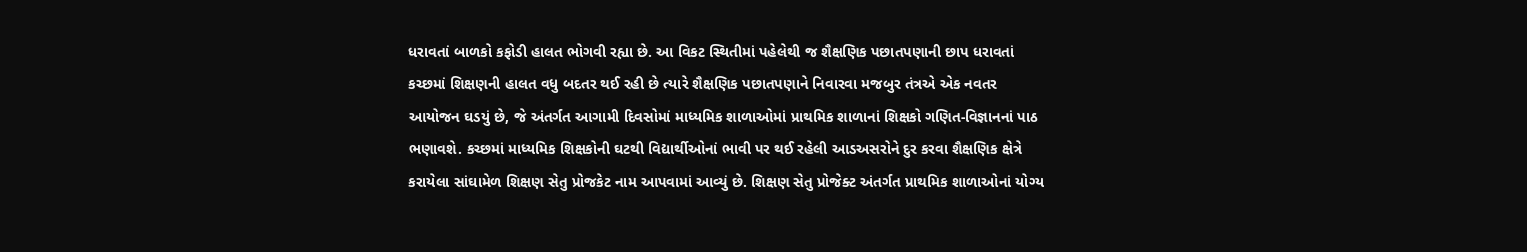ધરાવતાં બાળકો કફોડી હાલત ભોગવી રહ્યા છે. આ વિકટ સ્થિતીમાં પહેલેથી જ શૈક્ષણિક પછાતપણાની છાપ ધરાવતાં કચ્છમાં શિક્ષણની હાલત વધુ બદતર થઈ રહી છે ત્યારે શૈક્ષણિક પછાતપણાને નિવારવા મજબુર તંત્રએ એક નવતર આયોજન ઘડયું છે, જે અંતર્ગત આગામી દિવસોમાં માધ્યમિક શાળાઓમાં પ્રાથમિક શાળાનાં શિક્ષકો ગણિત-વિજ્ઞાનનાં પાઠ ભણાવશે. કચ્છમાં માધ્યમિક શિક્ષકોની ઘટથી વિદ્યાર્થીઓનાં ભાવી પર થઈ રહેલી આડઅસરોને દુર કરવા શૈક્ષણિક ક્ષેત્રે કરાયેલા સાંઘામેળ શિક્ષણ સેતુ પ્રોજકેટ નામ આપવામાં આવ્યું છે. શિક્ષણ સેતુ પ્રોજેક્ટ અંતર્ગત પ્રાથમિક શાળાઓનાં યોગ્ય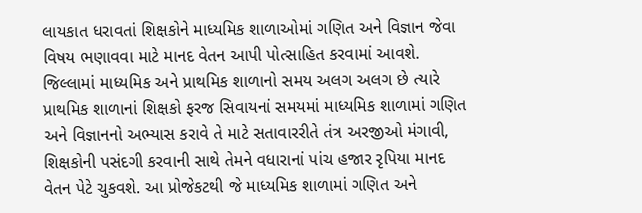લાયકાત ધરાવતાં શિક્ષકોને માધ્યમિક શાળાઓમાં ગણિત અને વિજ્ઞાન જેવા વિષય ભણાવવા માટે માનદ વેતન આપી પોત્સાહિત કરવામાં આવશે. જિલ્લામાં માધ્યમિક અને પ્રાથમિક શાળાનો સમય અલગ અલગ છે ત્યારે પ્રાથમિક શાળાનાં શિક્ષકો ફરજ સિવાયનાં સમયમાં માધ્યમિક શાળામાં ગણિત અને વિજ્ઞાનનો અભ્યાસ કરાવે તે માટે સતાવારરીતે તંત્ર અરજીઓ મંગાવી, શિક્ષકોની પસંદગી કરવાની સાથે તેમને વધારાનાં પાંચ હજાર રૃપિયા માનદ વેતન પેટે ચુકવશે. આ પ્રોજેકટથી જે માધ્યમિક શાળામાં ગણિત અને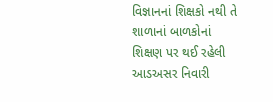વિજ્ઞાનનાં શિક્ષકો નથી તે શાળાનાં બાળકોનાં શિક્ષણ પર થઈ રહેલી આડઅસર નિવારી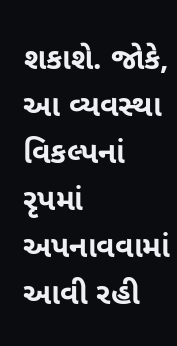શકાશે. જોકે, આ વ્યવસ્થા વિકલ્પનાં રૃપમાં અપનાવવામાં આવી રહી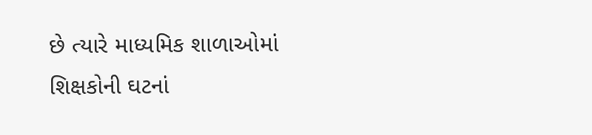છે ત્યારે માધ્યમિક શાળાઓમાં શિક્ષકોની ઘટનાં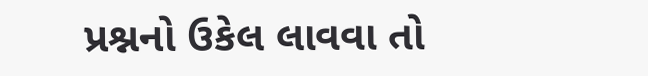પ્રશ્નનો ઉકેલ લાવવા તો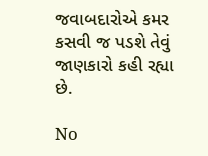જવાબદારોએ કમર કસવી જ પડશે તેવું જાણકારો કહી રહ્યા છે.

No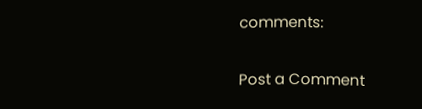comments:

Post a Comment